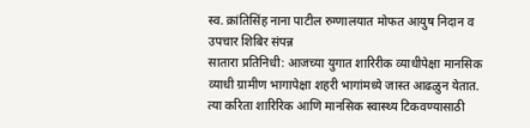स्व. क्रांतिसिंह नाना पाटील रुग्णालयात मोफत आयुष निदान व उपचार शिबिर संपन्न
सातारा प्रतिनिधी: आजच्या युगात शारिरीक व्याधीपेक्षा मानसिक व्याधी ग्रामीण भागापेक्षा शहरी भागांमध्ये जास्त आढळुन येतात. त्या करिता शारिरिक आणि मानसिक स्वास्थ्य टिकवण्यासाठी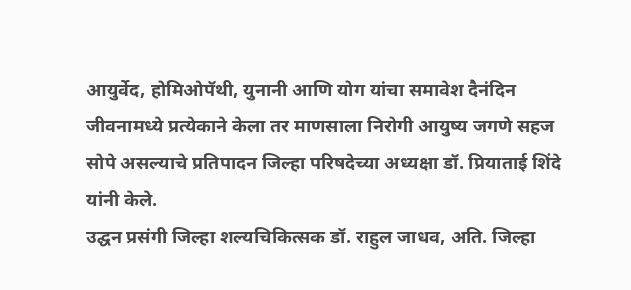आयुर्वेद, होमिओपॅथी, युनानी आणि योग यांचा समावेश दैनंदिन जीवनामध्ये प्रत्येकाने केला तर माणसाला निरोगी आयुष्य जगणे सहज सोपे असल्याचे प्रतिपादन जिल्हा परिषदेच्या अध्यक्षा डॉ. प्रियाताई शिंदे यांनी केले.
उद्घन प्रसंगी जिल्हा शल्यचिकित्सक डॉ. राहुल जाधव, अति. जिल्हा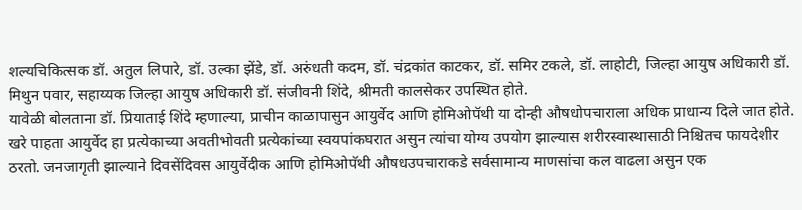शल्यचिकित्सक डॉ. अतुल लिपारे, डॉ. उल्का झेंडे, डॉ. अरुंधती कदम, डॉ. चंद्रकांत काटकर, डॉ. समिर टकले, डॉ. लाहोटी, जिल्हा आयुष अधिकारी डॉ. मिथुन पवार, सहाय्यक जिल्हा आयुष अधिकारी डॉ. संजीवनी शिंदे, श्रीमती कालसेकर उपस्थित होते.
यावेळी बोलताना डॉ. प्रियाताई शिंदे म्हणाल्या, प्राचीन काळापासुन आयुर्वेद आणि होमिओपॅथी या दोन्ही औषधोपचाराला अधिक प्राधान्य दिले जात होते. खरे पाहता आयुर्वेद हा प्रत्येकाच्या अवतीभोवती प्रत्येकांच्या स्वयपांकघरात असुन त्यांचा योग्य उपयोग झाल्यास शरीरस्वास्थासाठी निश्चितच फायदेशीर ठरतो. जनजागृती झाल्याने दिवसेंदिवस आयुर्वेदीक आणि होमिओपॅथी औषधउपचाराकडे सर्वसामान्य माणसांचा कल वाढला असुन एक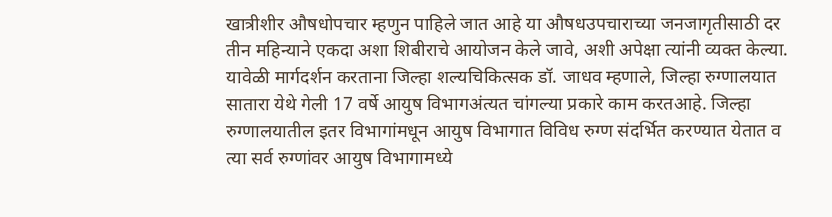खात्रीशीर औषधोपचार म्हणुन पाहिले जात आहे या औषधउपचाराच्या जनजागृतीसाठी दर तीन महिन्याने एकदा अशा शिबीराचे आयोजन केले जावे, अशी अपेक्षा त्यांनी व्यक्त केल्या.
यावेळी मार्गदर्शन करताना जिल्हा शल्यचिकित्सक डॉ. जाधव म्हणाले, जिल्हा रुग्णालयात सातारा येथे गेली 17 वर्षे आयुष विभागअंत्यत चांगल्या प्रकारे काम करतआहे. जिल्हा रुग्णालयातील इतर विभागांमधून आयुष विभागात विविध रुग्ण संदर्भित करण्यात येतात व त्या सर्व रुग्णांवर आयुष विभागामध्ये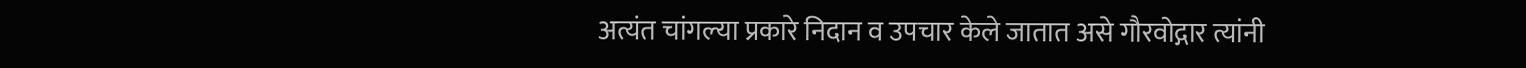अत्यंत चांगल्या प्रकारे निदान व उपचार केले जातात असे गौरवोद्गार त्यांनी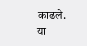काढले.
या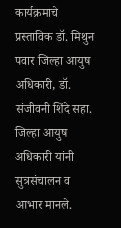कार्यक्रमाचे प्रस्ताविक डॉ. मिथुन पवार जिल्हा आयुष अधिकारी, डॉ. संजीवनी शिंदे सहा. जिल्हा आयुष अधिकारी यांनी सुत्रसंचालन व आभार मानले.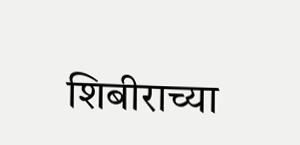शिबीराच्या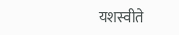यशस्वीते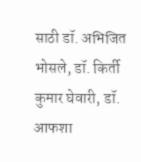साठी डॉ. अभिजित भोसले, डॉ. किर्ती कुमार घेवारी, डॉ. आफशा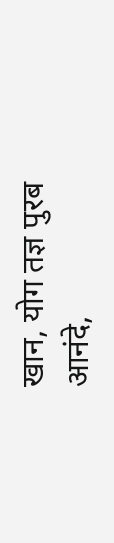खान, योग तज्ञ पुरब आनंदे,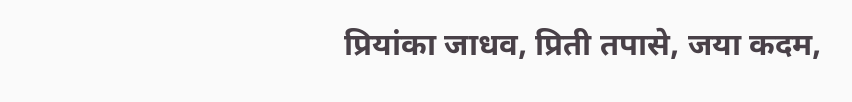प्रियांका जाधव, प्रिती तपासे, जया कदम,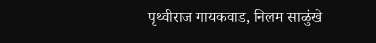पृथ्वीराज गायकवाड, निलम साळुंखे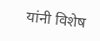यांनी विशेष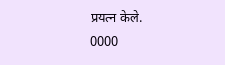प्रयत्न केले.
0000